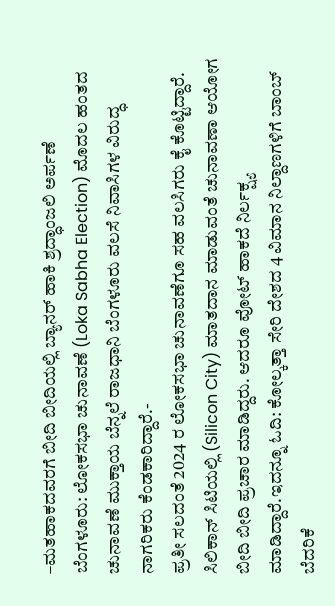–ಮತಹಾಕದವರಗೆ ಬೀದಿ ಬೀದಿಯಲ್ಲಿ ಬ್ಯಾನರ್ ಹಾಕಿ ಶ್ರದ್ಧಾಂಜಲಿ ಅರ್ಪಣೆ
ಬೆಂಗಳೂರು: ಲೋಕಸಭಾ ಚುನಾವಣೆ (Loka Sabha Election) ಮೊದಲ ಹಂತದ ಚುನಾವಣೆ ಮುಕ್ತಾಯ ಬೆನ್ನಲೆ ರಾಜಧಾನಿ ಬೆಂಗಳೂರು ವಲಸೆ ನಿವಾಸಿಗಳ ವಿರುದ್ಧ ನಾಗರಿಕರು ಕೆಂಡಕಾರಿದ್ದಾರೆ.-
ಪ್ರತೀ ಸಲದಂತೆ 2024 ರ ಲೋಕಸಭಾ ಚುನಾವಣೆಗೂ ಸಹ ವಲಸಿಗರು ಕೈ ಕೊಟ್ಟಿದ್ದಾರೆ. ಸಿಲಿಕಾನ್ ಸಿಟಿಯಲ್ಲಿ (Silicon City) ಮಾತದಾನ ಮಾಡುವಂತೆ ಚುನಾವಣಾ ಆಯೋಗ ಬೀದಿ ಬೀದಿ ಪ್ರಚಾರ ಮಾಡಿದ್ದರು. ಆದರೂ ವೋಟ್ ಹಾಕದೆ ನಿರ್ಲಕ್ಷ್ಯ ಮಾಡಿದ್ದಾರೆ.ಇದನ್ನೂ ಓದಿ: ಕೋಲ್ಕತ್ತಾ ಸೇರಿ ದೇಶದ 4 ವಿಮಾನ ನಿಲ್ದಾಣಗಳಿಗೆ ಬಾಂಬ್ ಬೆದರಿಕೆ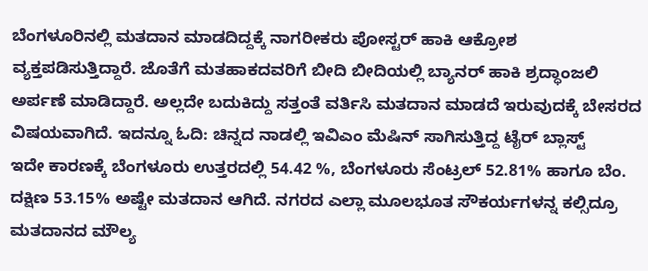ಬೆಂಗಳೂರಿನಲ್ಲಿ ಮತದಾನ ಮಾಡದಿದ್ದಕ್ಕೆ ನಾಗರೀಕರು ಪೋಸ್ಟರ್ ಹಾಕಿ ಆಕ್ರೋಶ ವ್ಯಕ್ತಪಡಿಸುತ್ತಿದ್ದಾರೆ. ಜೊತೆಗೆ ಮತಹಾಕದವರಿಗೆ ಬೀದಿ ಬೀದಿಯಲ್ಲಿ ಬ್ಯಾನರ್ ಹಾಕಿ ಶ್ರದ್ಧಾಂಜಲಿ ಅರ್ಪಣೆ ಮಾಡಿದ್ದಾರೆ. ಅಲ್ಲದೇ ಬದುಕಿದ್ದು ಸತ್ತಂತೆ ವರ್ತಿಸಿ ಮತದಾನ ಮಾಡದೆ ಇರುವುದಕ್ಕೆ ಬೇಸರದ ವಿಷಯವಾಗಿದೆ. ಇದನ್ನೂ ಓದಿ: ಚಿನ್ನದ ನಾಡಲ್ಲಿ ಇವಿಎಂ ಮೆಷಿನ್ ಸಾಗಿಸುತ್ತಿದ್ದ ಟೈರ್ ಬ್ಲಾಸ್ಟ್
ಇದೇ ಕಾರಣಕ್ಕೆ ಬೆಂಗಳೂರು ಉತ್ತರದಲ್ಲಿ 54.42 %, ಬೆಂಗಳೂರು ಸೆಂಟ್ರಲ್ 52.81% ಹಾಗೂ ಬೆಂ. ದಕ್ಷಿಣ 53.15% ಅಷ್ಟೇ ಮತದಾನ ಆಗಿದೆ. ನಗರದ ಎಲ್ಲಾ ಮೂಲಭೂತ ಸೌಕರ್ಯಗಳನ್ನ ಕಲ್ಸಿದ್ರೂ ಮತದಾನದ ಮೌಲ್ಯ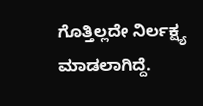ಗೊತ್ತಿಲ್ಲದೇ ನಿರ್ಲಕ್ಷ್ಯ ಮಾಡಲಾಗಿದ್ದೆ.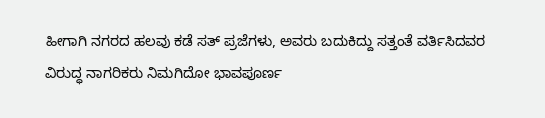ಹೀಗಾಗಿ ನಗರದ ಹಲವು ಕಡೆ ಸತ್ ಪ್ರಜೆಗಳು, ಅವರು ಬದುಕಿದ್ದು ಸತ್ತಂತೆ ವರ್ತಿಸಿದವರ ವಿರುದ್ಧ ನಾಗರಿಕರು ನಿಮಗಿದೋ ಭಾವಪೂರ್ಣ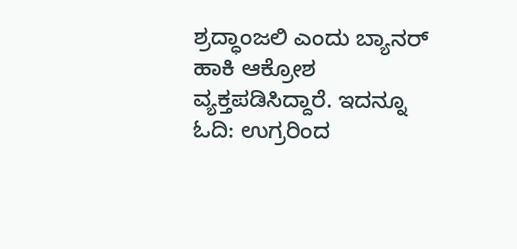ಶ್ರದ್ಧಾಂಜಲಿ ಎಂದು ಬ್ಯಾನರ್ ಹಾಕಿ ಆಕ್ರೋಶ ವ್ಯಕ್ತಪಡಿಸಿದ್ದಾರೆ. ಇದನ್ನೂ ಓದಿ: ಉಗ್ರರಿಂದ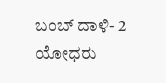ಬಂಬ್ ದಾಳಿ- 2 ಯೋಧರು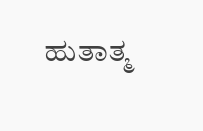ಹುತಾತ್ಮ